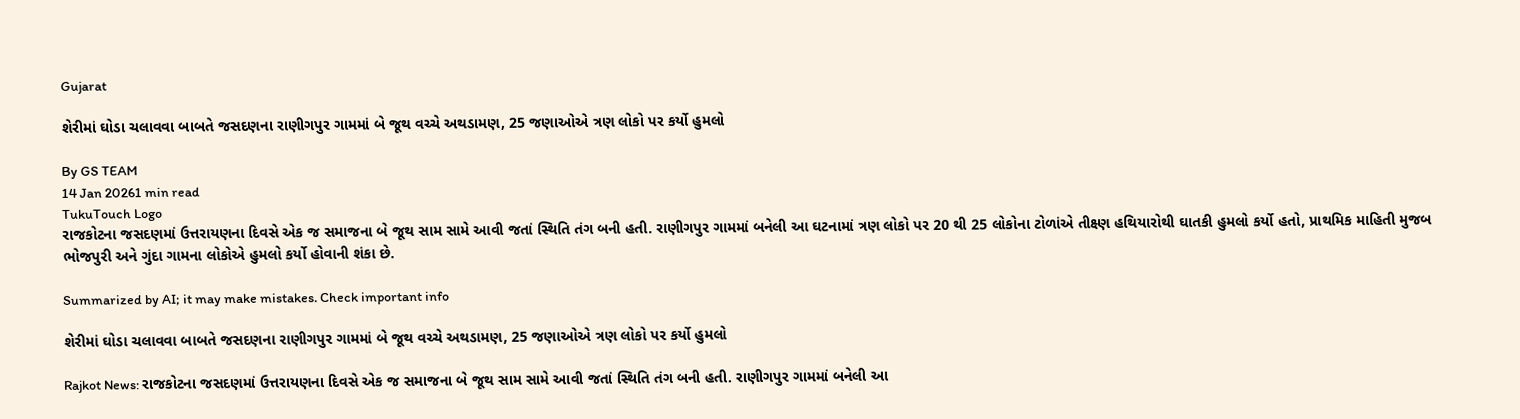Gujarat

શેરીમાં ઘોડા ચલાવવા બાબતે જસદણના રાણીગપુર ગામમાં બે જૂથ વચ્ચે અથડામણ, 25 જણાઓએ ત્રણ લોકો પર કર્યો હુમલો

By GS TEAM
14 Jan 20261 min read
TukuTouch Logo
રાજકોટના જસદણમાં ઉત્તરાયણના દિવસે એક જ સમાજના બે જૂથ સામ સામે આવી જતાં સ્થિતિ તંગ બની હતી. રાણીગપુર ગામમાં બનેલી આ ઘટનામાં ત્રણ લોકો પર 20 થી 25 લોકોના ટોળાંએ તીક્ષ્ણ હથિયારોથી ઘાતકી હુમલો કર્યો હતો, પ્રાથમિક માહિતી મુજબ ભોજપુરી અને ગુંદા ગામના લોકોએ હુમલો કર્યો હોવાની શંકા છે.

Summarized by AI; it may make mistakes. Check important info

શેરીમાં ઘોડા ચલાવવા બાબતે જસદણના રાણીગપુર ગામમાં બે જૂથ વચ્ચે અથડામણ, 25 જણાઓએ ત્રણ લોકો પર કર્યો હુમલો

Rajkot News: રાજકોટના જસદણમાં ઉત્તરાયણના દિવસે એક જ સમાજના બે જૂથ સામ સામે આવી જતાં સ્થિતિ તંગ બની હતી. રાણીગપુર ગામમાં બનેલી આ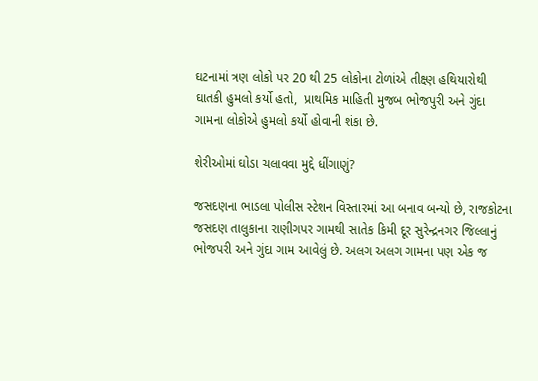ઘટનામાં ત્રણ લોકો પર 20 થી 25 લોકોના ટોળાંએ તીક્ષ્ણ હથિયારોથી ઘાતકી હુમલો કર્યો હતો,  પ્રાથમિક માહિતી મુજબ ભોજપુરી અને ગુંદા ગામના લોકોએ હુમલો કર્યો હોવાની શંકા છે.

શેરીઓમાં ઘોડા ચલાવવા મુદ્દે ધીંગાણું?

જસદણના ભાડલા પોલીસ સ્ટેશન વિસ્તારમાં આ બનાવ બન્યો છે, રાજકોટના જસદણ તાલુકાના રાણીગપર ગામથી સાતેક કિમી દૂર સુરેન્દ્રનગર જિલ્લાનું ભોજપરી અને ગુંદા ગામ આવેલું છે. અલગ અલગ ગામના પણ એક જ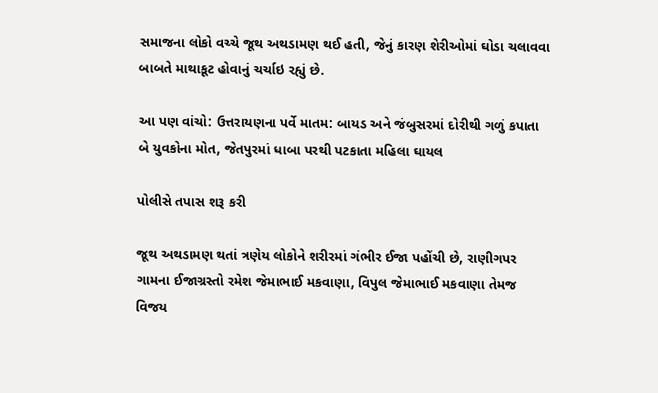સમાજના લોકો વચ્ચે જૂથ અથડામણ થઈ હતી, જેનું કારણ શેરીઓમાં ઘોડા ચલાવવા બાબતે માથાકૂટ હોવાનું ચર્ચાઇ રહ્યું છે.

આ પણ વાંચો: ઉત્તરાયણના પર્વે માતમ: બાયડ અને જંબુસરમાં દોરીથી ગળું કપાતા બે યુવકોના મોત, જેતપુરમાં ધાબા પરથી પટકાતા મહિલા ઘાયલ

પોલીસે તપાસ શરૂ કરી

જૂથ અથડામણ થતાં ત્રણેય લોકોને શરીરમાં ગંભીર ઈજા પહોંચી છે, રાણીગપર ગામના ઈજાગ્રસ્તો રમેશ જેમાભાઈ મકવાણા, વિપુલ જેમાભાઈ મકવાણા તેમજ વિજય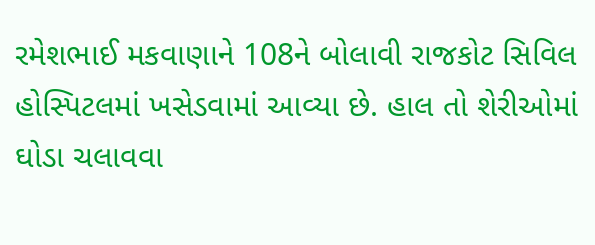રમેશભાઈ મકવાણાને 108ને બોલાવી રાજકોટ સિવિલ હોસ્પિટલમાં ખસેડવામાં આવ્યા છે. હાલ તો શેરીઓમાં ઘોડા ચલાવવા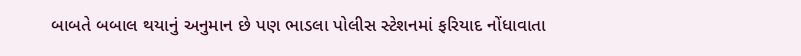બાબતે બબાલ થયાનું અનુમાન છે પણ ભાડલા પોલીસ સ્ટેશનમાં ફરિયાદ નોંધાવાતા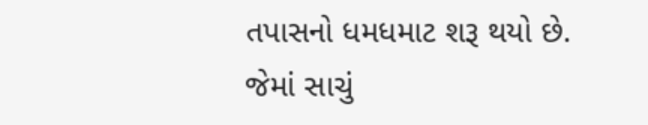તપાસનો ધમધમાટ શરૂ થયો છે. જેમાં સાચું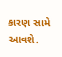કારણ સામે આવશે.